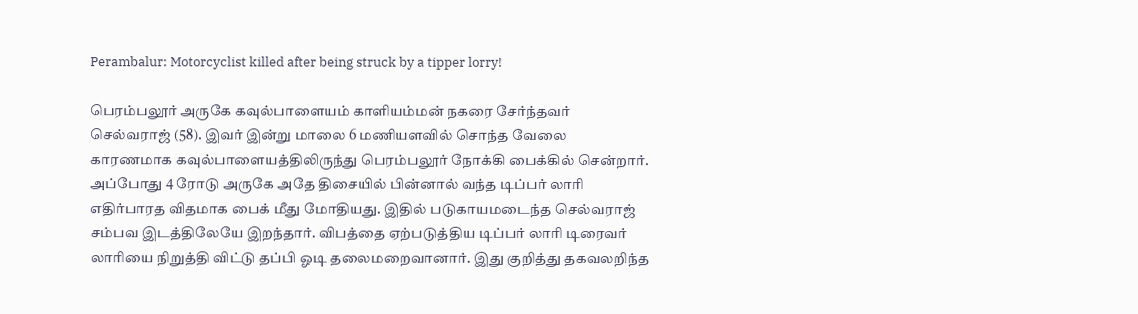Perambalur: Motorcyclist killed after being struck by a tipper lorry!

பெரம்பலூர் அருகே கவுல்பாளையம் காளியம்மன் நகரை சேர்ந்தவர் செல்வராஜ் (58). இவர் இன்று மாலை 6 மணியளவில் சொந்த வேலை காரணமாக கவுல்பாளையத்திலிருந்து பெரம்பலூர் நோக்கி பைக்கில் சென்றார். அப்போது 4 ரோடு அருகே அதே திசையில் பின்னால் வந்த டிப்பர் லாரி எதிர்பாரத விதமாக பைக் மீது மோதியது. இதில் படுகாயமடைந்த செல்வராஜ் சம்பவ இடத்திலேயே இறந்தார். விபத்தை ஏற்படுத்திய டிப்பர் லாரி டிரைவர் லாரியை நிறுத்தி விட்டு தப்பி ஓடி தலைமறைவானார். இது குறித்து தகவலறிந்த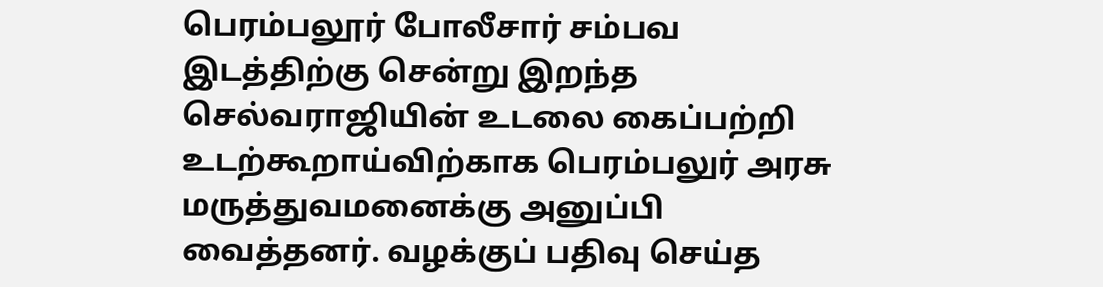பெரம்பலூர் போலீசார் சம்பவ இடத்திற்கு சென்று இறந்த செல்வராஜியின் உடலை கைப்பற்றி உடற்கூறாய்விற்காக பெரம்பலுர் அரசு மருத்துவமனைக்கு அனுப்பி வைத்தனர். வழக்குப் பதிவு செய்த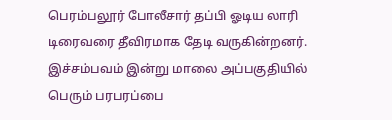பெரம்பலூர் போலீசார் தப்பி ஓடிய லாரி டிரைவரை தீவிரமாக தேடி வருகின்றனர். இச்சம்பவம் இன்று மாலை அப்பகுதியில் பெரும் பரபரப்பை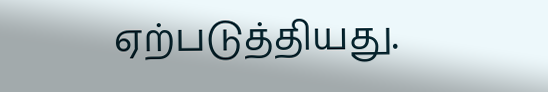ஏற்படுத்தியது.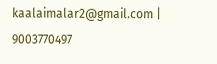kaalaimalar2@gmail.com |
9003770497